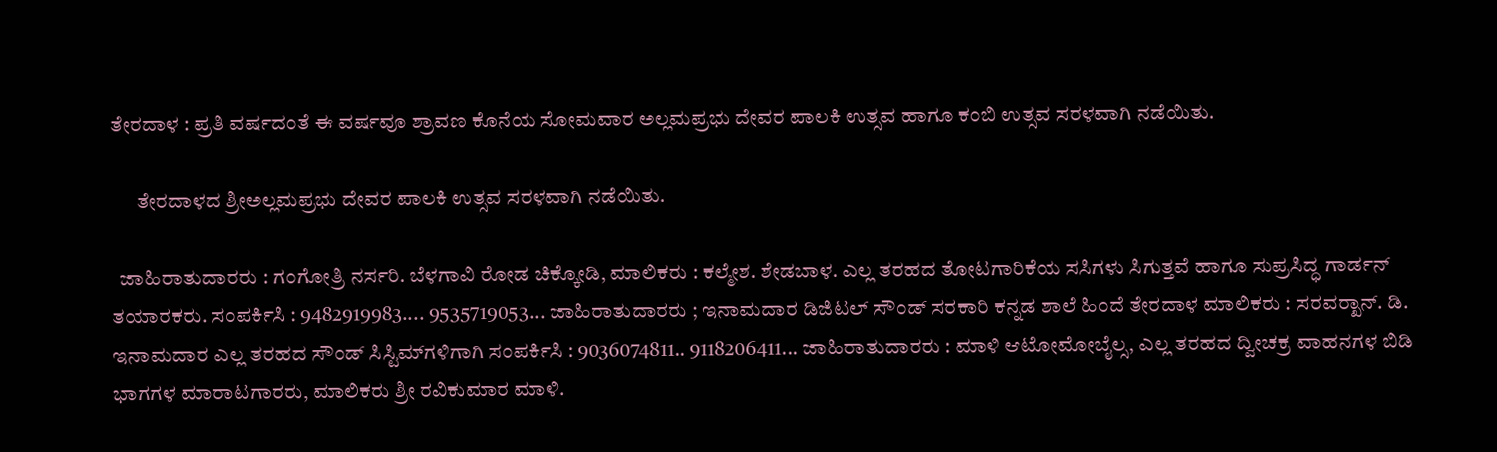ತೇರದಾಳ : ಪ್ರತಿ ವರ್ಷದಂತೆ ಈ ವರ್ಷವೂ ಶ್ರಾವಣ ಕೊನೆಯ ಸೋಮವಾರ ಅಲ್ಲಮಪ್ರಭು ದೇವರ ಪಾಲಕಿ ಉತ್ಸವ ಹಾಗೂ ಕಂಬಿ ಉತ್ಸವ ಸರಳವಾಗಿ ನಡೆಯಿತು.

      ತೇರದಾಳದ ಶ್ರೀಅಲ್ಲಮಪ್ರಭು ದೇವರ ಪಾಲಕಿ ಉತ್ಸವ ಸರಳವಾಗಿ ನಡೆಯಿತು.

  ಜಾಹಿರಾತುದಾರರು : ಗಂಗೋತ್ರಿ ನರ್ಸರಿ. ಬೆಳಗಾವಿ ರೋಡ ಚಿಕ್ಕೋಡಿ, ಮಾಲಿಕರು : ಕಲ್ಮೇಶ. ಶೇಡಬಾಳ. ಎಲ್ಲ ತರಹದ ತೋಟಗಾರಿಕೆಯ ಸಸಿಗಳು ಸಿಗುತ್ತವೆ ಹಾಗೂ ಸುಪ್ರಸಿದ್ಧ ಗಾರ್ಡನ್ ತಯಾರಕರು. ಸಂಪರ್ಕಿಸಿ : 9482919983.... 9535719053... ಜಾಹಿರಾತುದಾರರು ; ಇನಾಮದಾರ ಡಿಜಿಟಲ್ ಸೌಂಡ್ ಸರಕಾರಿ ಕನ್ನಡ ಶಾಲೆ ಹಿಂದೆ ತೇರದಾಳ ಮಾಲಿಕರು : ಸರವರ್‍ಖಾನ್. ಡಿ. ಇನಾಮದಾರ ಎಲ್ಲ ತರಹದ ಸೌಂಡ್ ಸಿಸ್ಟಿಮ್‍ಗಳಿಗಾಗಿ ಸಂಪರ್ಕಿಸಿ : 9036074811.. 9118206411... ಜಾಹಿರಾತುದಾರರು : ಮಾಳಿ ಆಟೋಮೋಬೈಲ್ಸ, ಎಲ್ಲ ತರಹದ ದ್ವೀಚಕ್ರ ವಾಹನಗಳ ಬಿಡಿ ಭಾಗಗಳ ಮಾರಾಟಗಾರರು, ಮಾಲಿಕರು ಶ್ರೀ ರವಿಕುಮಾರ ಮಾಳಿ.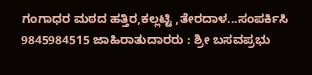ಗಂಗಾಧರ ಮಠದ ಹತ್ತಿರ,ಕಲ್ಲಟ್ಟಿ ,ತೇರದಾಳ...ಸಂಪರ್ಕಿಸಿ 9845984515 ಜಾಹಿರಾತುದಾರರು : ಶ್ರೀ ಬಸವಪ್ರಭು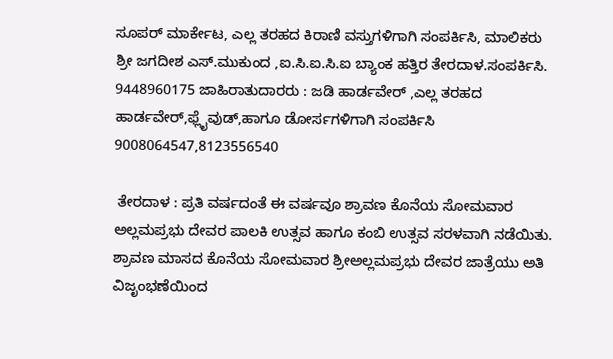ಸೂಪರ್ ಮಾರ್ಕೇಟ, ಎಲ್ಲ ತರಹದ ಕಿರಾಣಿ ವಸ್ತುಗಳಿಗಾಗಿ ಸಂಪರ್ಕಿಸಿ, ಮಾಲಿಕರು ಶ್ರೀ ಜಗದೀಶ ಎಸ್.ಮುಕುಂದ ,ಐ.ಸಿ.ಐ.ಸಿ.ಐ ಬ್ಯಾಂಕ ಹತ್ತಿರ ತೇರದಾಳ.ಸಂಪರ್ಕಿಸಿ. 9448960175 ಜಾಹಿರಾತುದಾರರು : ಜಡಿ ಹಾರ್ಡವೇರ್ ,ಎಲ್ಲ ತರಹದ ಹಾರ್ಡವೇರ್,ಫ್ಲೈವುಡ್,ಹಾಗೂ ಡೋರ್ಸಗಳಿಗಾಗಿ ಸಂಪರ್ಕಿಸಿ 9008064547,8123556540

 ತೇರದಾಳ : ಪ್ರತಿ ವರ್ಷದಂತೆ ಈ ವರ್ಷವೂ ಶ್ರಾವಣ ಕೊನೆಯ ಸೋಮವಾರ ಅಲ್ಲಮಪ್ರಭು ದೇವರ ಪಾಲಕಿ ಉತ್ಸವ ಹಾಗೂ ಕಂಬಿ ಉತ್ಸವ ಸರಳವಾಗಿ ನಡೆಯಿತು. ಶ್ರಾವಣ ಮಾಸದ ಕೊನೆಯ ಸೋಮವಾರ ಶ್ರೀಅಲ್ಲಮಪ್ರಭು ದೇವರ ಜಾತ್ರೆಯು ಅತಿ ವಿಜೃಂಭಣೆಯಿಂದ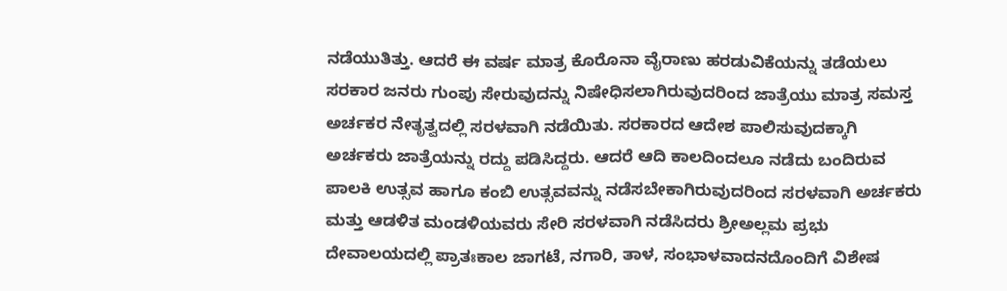ನಡೆಯುತಿತ್ತು. ಆದರೆ ಈ ವರ್ಷ ಮಾತ್ರ ಕೊರೊನಾ ವೈರಾಣು ಹರಡುವಿಕೆಯನ್ನು ತಡೆಯಲು ಸರಕಾರ ಜನರು ಗುಂಪು ಸೇರುವುದನ್ನು ನಿಷೇಧಿಸಲಾಗಿರುವುದರಿಂದ ಜಾತ್ರೆಯು ಮಾತ್ರ ಸಮಸ್ತ ಅರ್ಚಕರ ನೇತೃತ್ವದಲ್ಲಿ ಸರಳವಾಗಿ ನಡೆಯಿತು. ಸರಕಾರದ ಆದೇಶ ಪಾಲಿಸುವುದಕ್ಕಾಗಿ ಅರ್ಚಕರು ಜಾತ್ರೆಯನ್ನು ರದ್ದು ಪಡಿಸಿದ್ದರು. ಆದರೆ ಆದಿ ಕಾಲದಿಂದಲೂ ನಡೆದು ಬಂದಿರುವ ಪಾಲಕಿ ಉತ್ಸವ ಹಾಗೂ ಕಂಬಿ ಉತ್ಸವವನ್ನು ನಡೆಸಬೇಕಾಗಿರುವುದರಿಂದ ಸರಳವಾಗಿ ಅರ್ಚಕರು ಮತ್ತು ಆಡಳಿತ ಮಂಡಳಿಯವರು ಸೇರಿ ಸರಳವಾಗಿ ನಡೆಸಿದರು ಶ್ರೀಅಲ್ಲಮ ಪ್ರಭು ದೇವಾಲಯದಲ್ಲಿ ಪ್ರಾತಃಕಾಲ ಜಾಗಟೆ, ನಗಾರಿ, ತಾಳ, ಸಂಭಾಳವಾದನದೊಂದಿಗೆ ವಿಶೇಷ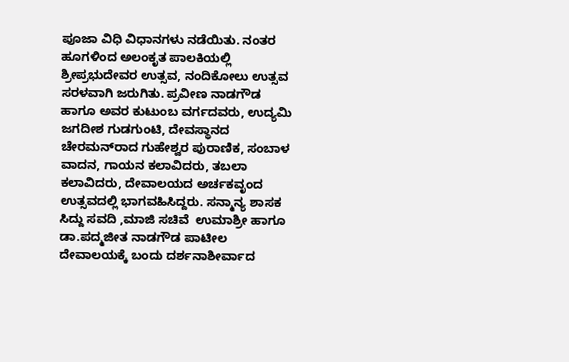ಪೂಜಾ ವಿಧಿ ವಿಧಾನಗಳು ನಡೆಯಿತು. ನಂತರ ಹೂಗಳಿಂದ ಅಲಂಕೃತ ಪಾಲಕಿಯಲ್ಲಿ ಶ್ರೀಪ್ರಭುದೇವರ ಉತ್ಸವ, ನಂದಿಕೋಲು ಉತ್ಸವ ಸರಳವಾಗಿ ಜರುಗಿತು. ಪ್ರವೀಣ ನಾಡಗೌಡ ಹಾಗೂ ಅವರ ಕುಟುಂಬ ವರ್ಗದವರು, ಉದ್ಯಮಿ ಜಗದೀಶ ಗುಡಗುಂಟಿ, ದೇವಸ್ಥಾನದ ಚೇರಮನ್‍ರಾದ ಗುಹೇಶ್ವರ ಪುರಾಣಿಕ, ಸಂಬಾಳ ವಾದನ, ಗಾಯನ ಕಲಾವಿದರು, ತಬಲಾ ಕಲಾವಿದರು, ದೇವಾಲಯದ ಅರ್ಚಕವೃಂದ ಉತ್ಸವದಲ್ಲಿ ಭಾಗವಹಿಸಿದ್ದರು. ಸನ್ಮಾನ್ಯ ಶಾಸಕ ಸಿದ್ದು ಸವದಿ ,ಮಾಜಿ ಸಚಿವೆ  ಉಮಾಶ್ರೀ ಹಾಗೂ ಡಾ.ಪದ್ಮಜೀತ ನಾಡಗೌಡ ಪಾಟೀಲ ದೇವಾಲಯಕ್ಕೆ ಬಂದು ದರ್ಶನಾಶೀರ್ವಾದ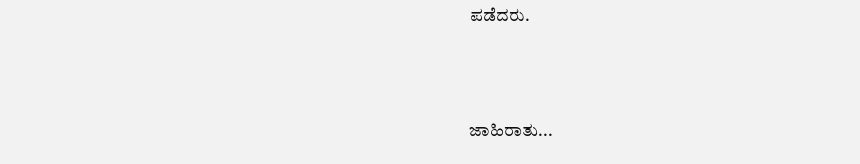ಪಡೆದರು.



ಜಾಹಿರಾತು...